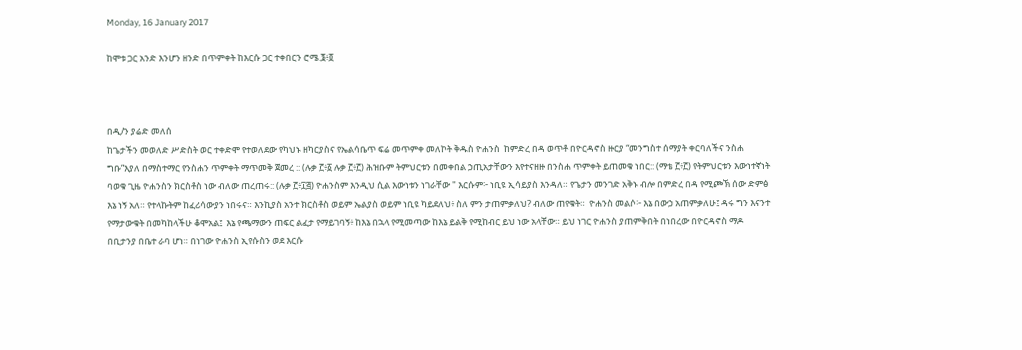Monday, 16 January 2017

ከሞቱ ጋር አንድ እንሆን ዘንድ በጥምቀት ከእርሱ ጋር ተቀበርን ሮሜ.፮፥፬



በዲ/ን ያሬድ መለሰ
ከጌታችን መወለድ ሥድስት ወር ተቀድሞ የተወለደው የካህኑ ዘካርያስና የኤልሳቤጥ ፍሬ መጥምቀ መለኮት ቅዱስ ዮሐንስ  ከምድረ በዳ ወጥቶ በዮርዳኖስ ዙርያ “መንግስተ ሰማያት ቀርባለችና ንስሐ ግቡ”እያለ በማስተማር የንስሐን ጥምቀት ማጥመቅ ጀመረ :: (ሉቃ ፫፥፩ ሉቃ ፫፥፫) ሕዝቡም ትምህርቱን በመቀበል ኃጢአታቸውን እየተናዘዙ በንስሐ ጥምቀት ይጠመቁ ነበር:: (ማቴ ፫፥፫) የትምህርቱን እውነተኛነት ባወቁ ጊዜ ዮሐንስን ክርስቶስ ነው ብለው ጠረጠሩ:: (ሉቃ ፫፥፲፭) ዮሐንስም እንዲህ ሲል እውነቱን ነገራቸው " እርሱም፦ ነቢዩ ኢሳይያስ እንዳለ። የጌታን መንገድ አቅኑ ብሎ በምድረ በዳ የሚጮኽ ሰው ድምፅ እኔ ነኝ አለ። የተላኩትም ከፈሪሳውያን ነበሩና። እንኪያስ አንተ ክርስቶስ ወይም ኤልያስ ወይም ነቢዩ ካይደለህ፥ ስለ ምን ታጠምቃለህ? ብለው ጠየቁት።  ዮሐንስ መልሶ፦ እኔ በውኃ አጠምቃለሁ፤ ዳሩ ግን እናንተ የማታውቁት በመካከላችሁ ቆሞአል፤  እኔ የጫማውን ጠፍር ልፈታ የማይገባኝ፥ ከእኔ በኋላ የሚመጣው ከእኔ ይልቅ የሚከብር ይህ ነው አላቸው። ይህ ነገር ዮሐንስ ያጠምቅበት በነበረው በዮርዳኖስ ማዶ በቢታንያ በቤተ ራባ ሆነ። በነገው ዮሐንስ ኢየሱስን ወደ እርሱ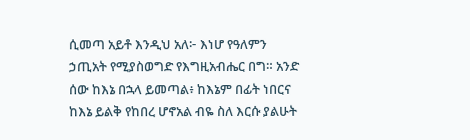ሲመጣ አይቶ እንዲህ አለ፦ እነሆ የዓለምን ኃጢአት የሚያስወግድ የእግዚአብሔር በግ። አንድ ሰው ከእኔ በኋላ ይመጣል፥ ከእኔም በፊት ነበርና ከእኔ ይልቅ የከበረ ሆኖአል ብዬ ስለ እርሱ ያልሁት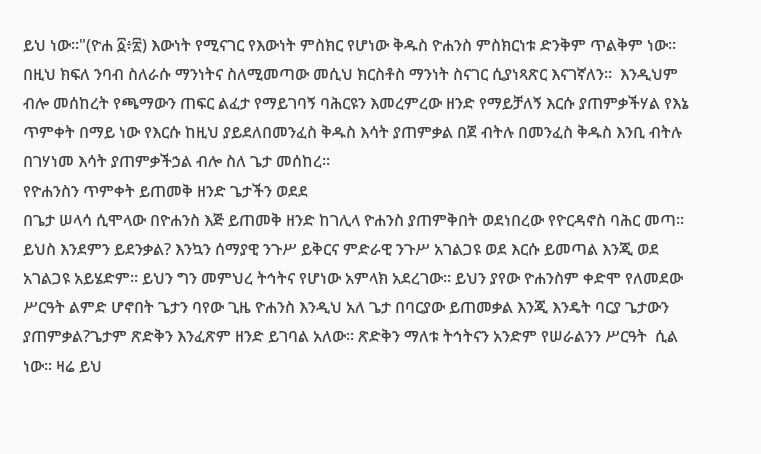ይህ ነው።"(ዮሐ ፩፥፳) እውነት የሚናገር የእውነት ምስክር የሆነው ቅዱስ ዮሐንስ ምስክርነቱ ድንቅም ጥልቅም ነው፡፡ በዚህ ክፍለ ንባብ ስለራሱ ማንነትና ስለሚመጣው መሲህ ክርስቶስ ማንነት ስናገር ሲያነጻጽር እናገኛለን፡፡  እንዲህም ብሎ መሰከረት የጫማውን ጠፍር ልፈታ የማይገባኝ ባሕርዩን እመረምረው ዘንድ የማይቻለኝ እርሱ ያጠምቃችሃል የእኔ ጥምቀት በማይ ነው የእርሱ ከዚህ ያይደለበመንፈስ ቅዱስ እሳት ያጠምቃል በጀ ብትሉ በመንፈስ ቅዱስ እንቢ ብትሉ በገሃነመ እሳት ያጠምቃችኃል ብሎ ስለ ጌታ መሰከረ፡፡
የዮሐንስን ጥምቀት ይጠመቅ ዘንድ ጌታችን ወደደ
በጌታ ሠላሳ ሲሞላው በዮሐንስ እጅ ይጠመቅ ዘንድ ከገሊላ ዮሐንስ ያጠምቅበት ወደነበረው የዮርዳኖስ ባሕር መጣ፡፡ ይህስ እንደምን ይደንቃል? እንኳን ሰማያዊ ንጉሥ ይቅርና ምድራዊ ንጉሥ አገልጋዩ ወደ እርሱ ይመጣል እንጂ ወደ አገልጋዩ አይሄድም፡፡ ይህን ግን መምህረ ትኅትና የሆነው አምላክ አደረገው፡፡ ይህን ያየው ዮሐንስም ቀድሞ የለመደው ሥርዓት ልምድ ሆኖበት ጌታን ባየው ጊዜ ዮሐንስ እንዲህ አለ ጌታ በባርያው ይጠመቃል እንጂ እንዴት ባርያ ጌታውን ያጠምቃል?ጌታም ጽድቅን እንፈጽም ዘንድ ይገባል አለው፡፡ ጽድቅን ማለቱ ትኅትናን አንድም የሠራልንን ሥርዓት  ሲል ነው፡፡ ዛሬ ይህ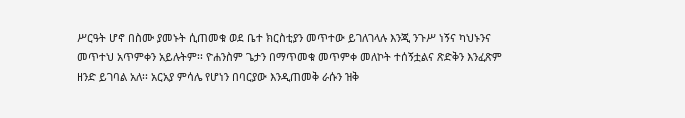ሥርዓት ሆኖ በስሙ ያመኑት ሲጠመቁ ወደ ቤተ ክርስቲያን መጥተው ይገለገላሉ እንጂ ንጉሥ ነኝና ካህኑንና መጥተህ አጥምቀን አይሉትም፡፡ ዮሐንስም ጌታን በማጥመቁ መጥምቀ መለኮት ተሰኝቷልና ጽድቅን እንፈጽም ዘንድ ይገባል አለ፡፡ አርአያ ምሳሌ የሆነን በባርያው እንዲጠመቅ ራሱን ዝቅ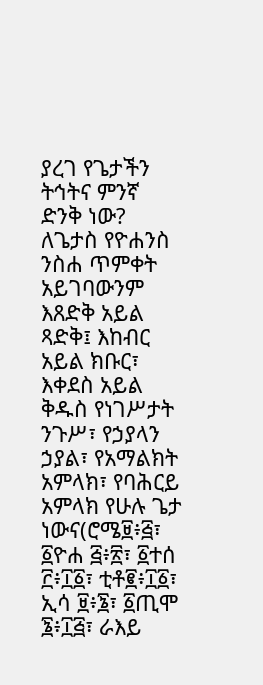ያረገ የጌታችን ትኅትና ምንኛ ድንቅ ነው?
ለጌታስ የዮሐንስ ንስሐ ጥምቀት አይገባውንም እጸድቅ አይል ጻድቅ፤ እከብር አይል ክቡር፣ እቀደስ አይል ቅዱስ የነገሥታት ንጉሥ፣ የኃያላን ኃያል፣ የአማልክት አምላክ፣ የባሕርይ አምላክ የሁሉ ጌታ ነውና(ሮሜ፱፥፭፣ ፩ዮሐ ፭፥፳፣ ፩ተሰ ፫፥፲፩፣ ቲቶ፪፥፲፩፣ ኢሳ ፱፥፮፣ ፩ጢሞ ፮፥፲፭፣ ራእይ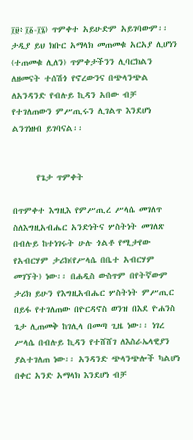፲፱፥፲፩-፲፮) ጥምቀተ አይሁድም አይገባውም፡፡ ታዲያ ይህ ክቡር አማላክ መጠመቁ አርአያ ሊሆነን (ተጠመቁ ሊለን) ጥምቀታችንን ሊባርክልን ለዘመናት ተሰሽጎ የኖረውንና በጭላንጭል ለአንዳንድ የብሉይ ኪዳን አበው ብቻ የተገለጠውን ምሥጢሩን ሊገልጥ እንደሆነ ልንገነዘብ ይገባናል፡፡


      የጌታ ጥምቀት

በጥምቀተ እግዚእ የምሥጢረ ሥላሴ መገለጥ
ስለእግዚአብሔር አንድነትና ሦስትነት መገለጽ በብሉይ ከተነገሩት ሁሉ ጎልቶ የሚታየው የአብርሃም ታሪክ(የሥላሴ በቤተ አብርሃም መገኘት) ነው፡፡ በሐዲስ ውስጥም በየትኛውም ታሪክ ይሁን የእግዚአብሔር ሦስትነት ምሥጢር በይፋ የተገለጠው በዮርዳኖስ ወንዝ በእደ ዮሐንስ ጌታ ሊጠመቅ ከገሊላ በመጣ ጊዜ ነው፡፡ ነገረ ሥላሴ በብሉይ ኪዳን የተሸሸገ ለእስራኤላዊያን ያልተገለጠ ነው፡፡ አንዳንድ ጭላንጭሎች ካልሆነ በቀር አንድ አማላክ እንደሆነ ብቻ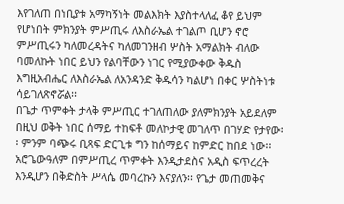እየገለጠ በነቢያቱ አማካኝነት መልእክት እያስተላለፈ ቆየ ይህም የሆነበት ምክንያት ምሥጢሩ ለእስራኤል ተገልጦ ቢሆን ኖሮ ምሥጢሩን ካለመረዳትና ካለመገንዘብ ሦስት አማልክት ብለው ባመለኩት ነበር ይህን የልባቸውን ነገር የሚያውቀው ቅዱስ እግዚአብሔር ለእስራኤል ለአንዳንድ ቅዱሳን ካልሆነ በቀር ሦስትነቱ ሳይገለጽኖሯል፡፡
በጌታ ጥምቀት ታላቅ ምሥጢር ተገለጠለው ያለምክንያት አይደለም በዚህ ወቅት ነበር ሰማይ ተከፍቶ መለኮታዊ መገለጥ በገሃድ የታየው፡፡ ምንም ባጭሩ ቢጻፍ ድርጊቱ ግን ከሰማይና ከምድር ከበደ ነው፡፡ አሮጌውዓለም በምሥጢረ ጥምቀት እንዲታደስና አዲስ ፍጥረረት እንዲሆን በቅድስት ሥላሴ መባረኩን እናያለን፡፡ የጌታ መጠመቅና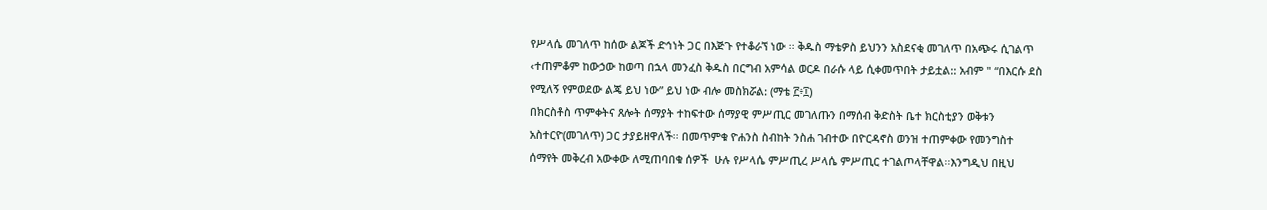የሥላሴ መገለጥ ከሰው ልጆች ድኅነት ጋር በእጅጉ የተቆራኘ ነው ፡፡ ቅዱስ ማቴዎስ ይህንን አስደናቂ መገለጥ በአጭሩ ሲገልጥ ‹ተጠምቆም ከውኃው ከወጣ በኋላ መንፈስ ቅዱስ በርግብ አምሳል ወርዶ በራሱ ላይ ሲቀመጥበት ታይቷል:: አብም " “በእርሱ ደስ የሚለኝ የምወደው ልጄ ይህ ነው” ይህ ነው ብሎ መስክሯል: (ማቴ ፫፥፲)
በክርስቶስ ጥምቀትና ጸሎት ሰማያት ተከፍተው ሰማያዊ ምሥጢር መገለጡን በማሰብ ቅድስት ቤተ ክርስቲያን ወቅቱን አስተርዮ(መገለጥ) ጋር ታያይዘዋለች፡፡ በመጥምቁ ዮሐንስ ስብከት ንስሐ ገብተው በዮርዳኖስ ወንዝ ተጠምቀው የመንግስተ ሰማየት መቅረብ አውቀው ለሚጠባበቁ ሰዎች  ሁሉ የሥላሴ ምሥጢረ ሥላሴ ምሥጢር ተገልጦላቸዋል፡፡እንግዲህ በዚህ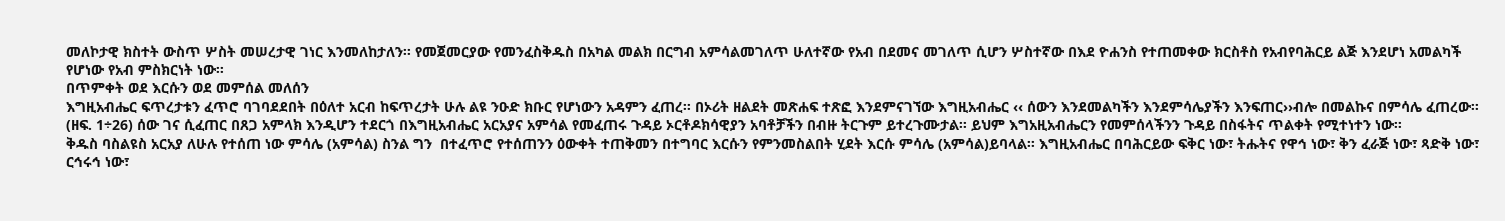መለኮታዊ ክስተት ውስጥ ሦስት መሠረታዊ ገነር እንመለከታለን፡፡ የመጀመርያው የመንፈስቅዱስ በአካል መልክ በርግብ አምሳልመገለጥ ሁለተኛው የአብ በደመና መገለጥ ሲሆን ሦስተኛው በእደ ዮሐንስ የተጠመቀው ክርስቶስ የአብየባሕርይ ልጅ እንደሆነ አመልካች የሆነው የአብ ምስክርነት ነው፡፡
በጥምቀት ወደ እርሱን ወደ መምሰል መለሰን
እግዚአብሔር ፍጥረታቱን ፈጥሮ ባገባደደበት በዕለተ አርብ ከፍጥረታት ሁሉ ልዩ ንዑድ ክቡር የሆነውን አዳምን ፈጠረ፡፡ በኦሪት ዘልደት መጽሐፍ ተጽፎ እንደምናገኘው እግዚአብሔር ‹‹ ሰውን እንደመልካችን እንደምሳሌያችን እንፍጠር››ብሎ በመልኩና በምሳሌ ፈጠረው፡፡ (ዘፍ. 1÷26) ሰው ገና ሲፈጠር በጸጋ አምላክ እንዲሆን ተደርጎ በእግዚአብሔር አርአያና አምሳል የመፈጠሩ ጉዳይ ኦርቶዶክሳዊያን አባቶቻችን በብዙ ትርጉም ይተረጉሙታል፡፡ ይህም እግአዚአብሔርን የመምሰላችንን ጉዳይ በስፋትና ጥልቀት የሚተነተን ነው፡፡
ቅዱስ ባስልዩስ አርአያ ለሁሉ የተሰጠ ነው ምሳሌ (አምሳል) ስንል ግን  በተፈጥሮ የተሰጠንን ዕውቀት ተጠቅመን በተግባር እርሱን የምንመስልበት ሂደት እርሱ ምሳሌ (አምሳል)ይባላል፡፡ እግዚአብሔር በባሕርይው ፍቅር ነው፣ ትሑትና የዋኅ ነው፣ ቅን ፈራጅ ነው፣ ጻድቅ ነው፣ ርኅሩኅ ነው፣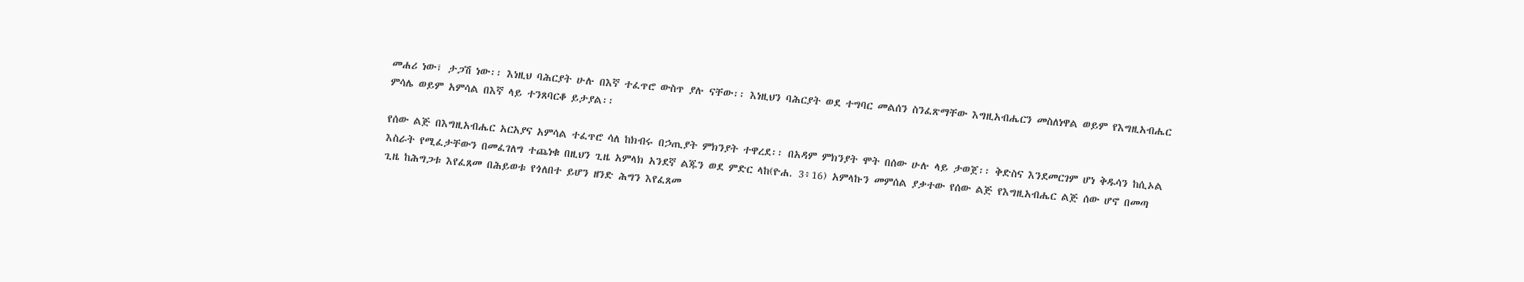መሐሪ ነው፣ ታጋሽ ነው፡፡ እነዚህ ባሕርያት ሁሉ በእኛ ተፈጥሮ ውስጥ ያሉ ናቸው፡፡ እነዚህን ባሕርያት ወደ ተግባር መልሰን ስንፈጽማቸው እግዚአብሔርን መስለነዋል ወይም የእግዚአብሔር ምሳሌ ወይም አምሳል በእኛ ላይ ተንጸባርቆ ይታያል፡፡

የሰው ልጅ በእግዚአብሔር አርአያና አምሳል ተፈጥሮ ሳለ ከክብሩ በኃጢያት ምክንያት ተዋረደ፡፡ በአዳም ምክንያት ሞት በሰው ሁሉ ላይ ታወጀ፡፡ ቅድስና እንደመርገም ሆነ ቅዱሳን ከሲኦል እስራት የሚፈታቸውን በመፈገለግ ተጨነቁ በዚህን ጊዜ አምላክ አንደኛ ልጁን ወደ ምድር ላከ(ዮሐ. 3፥16) አምላኩን መምሰል ያቃተው የሰው ልጅ የእግዚአብሔር ልጅ ሰው ሆኖ በመጣ ጊዜ ከሕግጋቱ እየፈጸመ በሕይወቱ የጎለበተ ይሆን ዘንድ ሕግን እየፈጸመ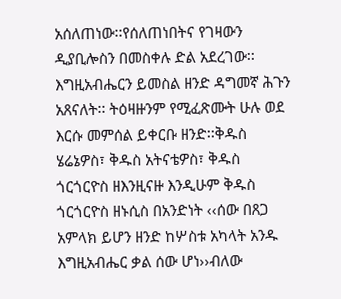አሰለጠነው፡፡የሰለጠነበትና የገዛውን ዲያቢሎስን በመስቀሉ ድል አደረገው፡፡ እግዚአብሔርን ይመስል ዘንድ ዳግመኛ ሕጉን  አጸናለት፡፡ ትዕዛዙንም የሚፈጽሙት ሁሉ ወደ እርሱ መምሰል ይቀርቡ ዘንድ፡፡ቅዱስ ሄሬኔዎስ፣ ቅዱስ አትናቴዎስ፣ ቅዱስ ጎርጎርዮስ ዘእንዚናዙ እንዲሁም ቅዱስ ጎርጎርዮስ ዘኑሲስ በአንድነት ‹‹ሰው በጸጋ አምላክ ይሆን ዘንድ ከሦስቱ አካላት አንዱ እግዚአብሔር ቃል ሰው ሆነ››ብለው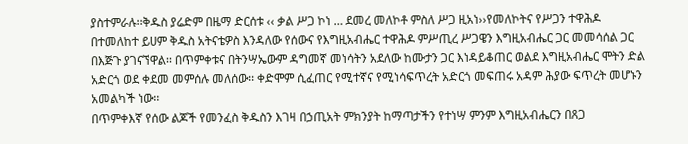ያስተምራሉ፡፡ቅዱስ ያሬድም በዜማ ድርሰቱ ‹‹ ቃል ሥጋ ኮነ … ደመረ መለኮቶ ምስለ ሥጋ ዚአነ››የመለኮትና የሥጋን ተዋሕዶ በተመለከተ ይሀም ቅዱስ አትናቴዎስ እንዳለው የሰውና የእግዚአብሔር ተዋሕዶ ምሥጢረ ሥጋዌን እግዚአብሔር ጋር መመሳሰል ጋር በእጅጉ ያገናኘዋል፡፡ በጥምቀቱና በትንሣኤውም ዳግመኛ መነሳትን አደለው ከሙታን ጋር እነዳይቆጠር ወልደ እግዚአብሔር ሞትን ድል አድርጎ ወደ ቀደመ መምሰሉ መለሰው፡፡ ቀድሞም ሲፈጠር የሚተኛና የሚነሳፍጥረት አድርጎ መፍጠሩ አዳም ሕያው ፍጥረት መሆኑን አመልካች ነው፡፡
በጥምቀእኛ የሰው ልጆች የመንፈስ ቅዱስን እገዛ በኃጢአት ምክንያት ከማጣታችን የተነሣ ምንም እግዚአብሔርን በጸጋ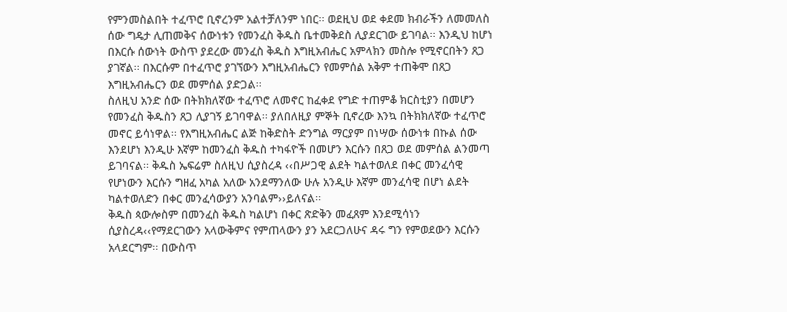የምንመስልበት ተፈጥሮ ቢኖረንም አልተቻለንም ነበር፡፡ ወደዚህ ወደ ቀደመ ክብራችን ለመመለስ ሰው ግዴታ ሊጠመቅና ሰውነቱን የመንፈስ ቅዱስ ቤተመቅደስ ሊያደርገው ይገባል፡፡ እንዲህ ከሆነ በእርሱ ሰውነት ውስጥ ያደረው መንፈስ ቅዱስ እግዚአብሔር አምላክን መስሎ የሚኖርበትን ጸጋ ያገኛል፡፡ በእርሱም በተፈጥሮ ያገኘውን እግዚአብሔርን የመምሰል አቅም ተጠቅሞ በጸጋ እግዚአብሔርን ወደ መምሰል ያድጋል፡፡
ስለዚህ አንድ ሰው በትክክለኛው ተፈጥሮ ለመኖር ከፈቀደ የግድ ተጠምቆ ክርስቲያን በመሆን የመንፈስ ቅዱስን ጸጋ ሊያገኝ ይገባዋል፡፡ ያለበለዚያ ምኞት ቢኖረው እንኳ በትክክለኛው ተፈጥሮ መኖር ይሳነዋል፡፡ የእግዚአብሔር ልጅ ከቅድስት ድንግል ማርያም በነሣው ሰውነቱ በኩል ሰው እንደሆነ እንዲሁ እኛም ከመንፈስ ቅዱስ ተካፋዮች በመሆን እርሱን በጸጋ ወደ መምሰል ልንመጣ ይገባናል፡፡ ቅዱስ ኤፍሬም ስለዚህ ሲያስረዳ ‹‹በሥጋዊ ልደት ካልተወለደ በቀር መንፈሳዊ የሆነውን እርሱን ግዘፈ አካል አለው አንደማንለው ሁሉ አንዲሁ እኛም መንፈሳዊ በሆነ ልደት ካልተወለድን በቀር መንፈሳውያን አንባልም››ይለናል፡፡
ቅዱስ ጳውሎስም በመንፈስ ቅዱስ ካልሆነ በቀር ጽድቅን መፈጸም እንደሚሳነን ሲያስረዳ‹‹የማደርገውን አላውቅምና የምጠላውን ያን አደርጋለሁና ዳሩ ግን የምወደውን እርሱን አላደርግም፡፡ በውስጥ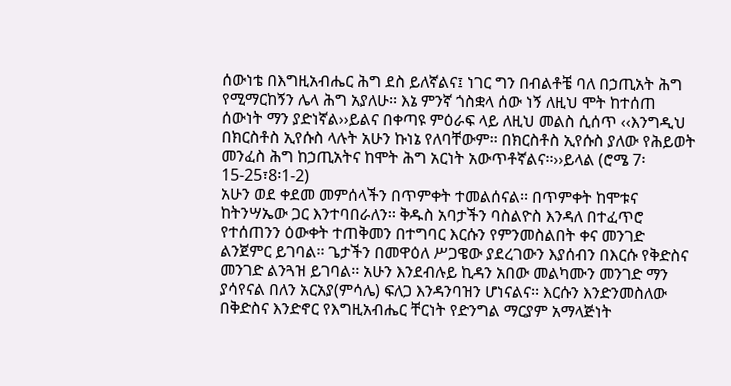ሰውነቴ በእግዚአብሔር ሕግ ደስ ይለኛልና፤ ነገር ግን በብልቶቼ ባለ በኃጢአት ሕግ የሚማርከኝን ሌላ ሕግ አያለሁ፡፡ እኔ ምንኛ ጎስቋላ ሰው ነኝ ለዚህ ሞት ከተሰጠ ሰውነት ማን ያድነኛል››ይልና በቀጣዩ ምዕራፍ ላይ ለዚህ መልስ ሲሰጥ ‹‹እንግዲህ በክርስቶስ ኢየሱስ ላሉት አሁን ኩነኔ የለባቸውም፡፡ በክርስቶስ ኢየሱስ ያለው የሕይወት መንፈስ ሕግ ከኃጢአትና ከሞት ሕግ አርነት አውጥቶኛልና፡፡››ይላል (ሮሜ 7፡15-25፣8፡1-2)
አሁን ወደ ቀደመ መምሰላችን በጥምቀት ተመልሰናል፡፡ በጥምቀት ከሞቱና ከትንሣኤው ጋር እንተባበራለን፡፡ ቅዱስ አባታችን ባስልዮስ እንዳለ በተፈጥሮ የተሰጠንን ዕውቀት ተጠቅመን በተግባር እርሱን የምንመስልበት ቀና መንገድ ልንጀምር ይገባል፡፡ ጌታችን በመዋዕለ ሥጋዌው ያደረገውን እያሰብን በእርሱ የቅድስና መንገድ ልንጓዝ ይገባል፡፡ አሁን እንደብሉይ ኪዳን አበው መልካሙን መንገድ ማን ያሳየናል በለን አርአያ(ምሳሌ) ፍለጋ እንዳንባዝን ሆነናልና፡፡ እርሱን እንድንመስለው በቅድስና እንድኖር የእግዚአብሔር ቸርነት የድንግል ማርያም አማላጅነት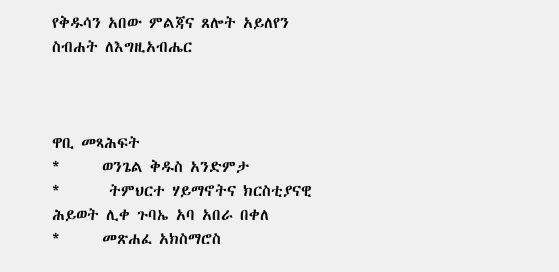የቅዱሳን አበው ምልጃና ጸሎት አይለየን
ስብሐት ለእግዚአብሔር



ዋቢ መጻሕፍት
*      ወንጌል ቅዱስ አንድምታ
*       ትምህርተ ሃይማኖትና ክርስቲያናዊ ሕይወት ሊቀ ጉባኤ አባ አበራ በቀለ
*      መጽሐፈ አክስማሮስ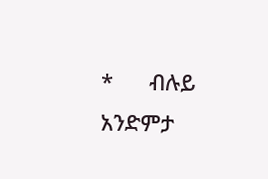*      ብሉይ አንድምታ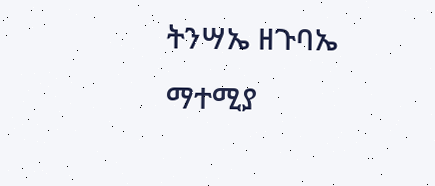ትንሣኤ ዘጉባኤ ማተሚያ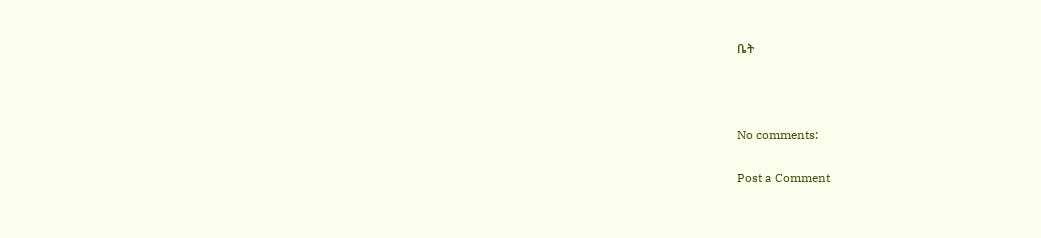ቤት



No comments:

Post a Comment